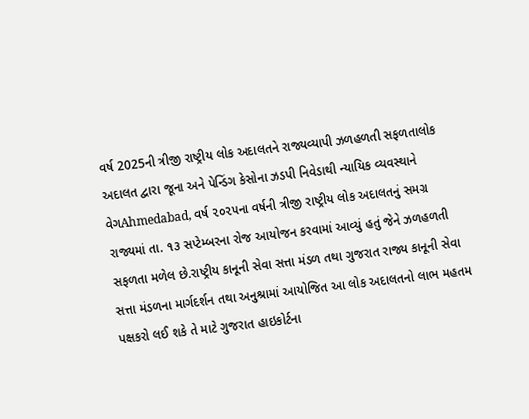વર્ષ 2025ની ત્રીજી રાષ્ટ્રીય લોક અદાલતને રાજ્યવ્યાપી ઝળહળતી સફળતાલોક અદાલત દ્વારા જૂના અને પેન્ડિંગ કેસોના ઝડપી નિવેડાથી ન્યાયિક વ્યવસ્થાને વેગAhmedabad, વર્ષ ૨૦૨૫ના વર્ષની ત્રીજી રાષ્ટ્રીય લોક અદાલતનું સમગ્ર રાજ્યમાં તા. ૧૩ સપ્ટેમ્બરના રોજ આયોજન કરવામાં આવ્યું હતું જેને ઝળહળતી સફળતા મળેલ છે.રાષ્ટ્રીય કાનૂની સેવા સત્તા મંડળ તથા ગુજરાત રાજ્ય કાનૂની સેવા સત્તા મંડળના માર્ગદર્શન તથા અનુશ્રામાં આયોજિત આ લોક અદાલતનો લાભ મહતમ પક્ષકરો લઈ શકે તે માટે ગુજરાત હાઇકોર્ટના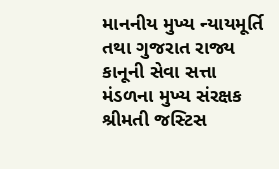માનનીય મુખ્ય ન્યાયમૂર્તિ તથા ગુજરાત રાજ્ય કાનૂની સેવા સત્તા મંડળના મુખ્ય સંરક્ષક શ્રીમતી જસ્ટિસ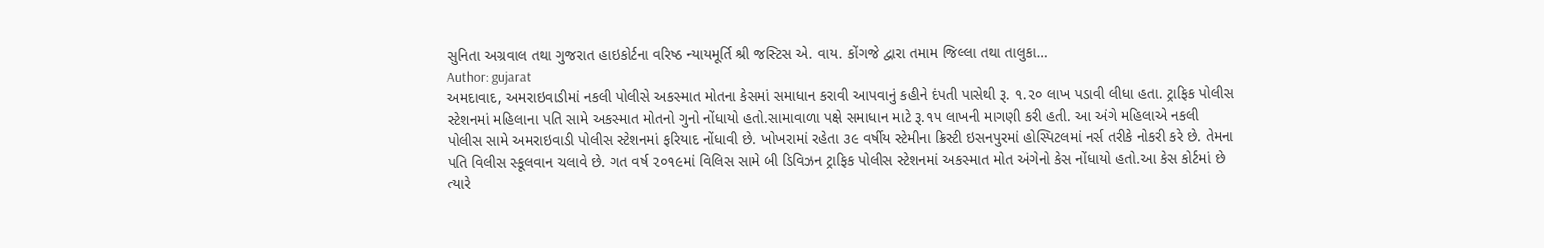સુનિતા અગ્રવાલ તથા ગુજરાત હાઇકોર્ટના વરિષ્ઠ ન્યાયમૂર્તિ શ્રી જસ્ટિસ એ. વાય. કોંગજે દ્વારા તમામ જિલ્લા તથા તાલુકા…
Author: gujarat
અમદાવાદ, અમરાઇવાડીમાં નકલી પોલીસે અકસ્માત મોતના કેસમાં સમાધાન કરાવી આપવાનું કહીને દંપતી પાસેથી રૂ. ૧.૨૦ લાખ પડાવી લીધા હતા. ટ્રાફિક પોલીસ સ્ટેશનમાં મહિલાના પતિ સામે અકસ્માત મોતનો ગુનો નોંધાયો હતો.સામાવાળા પક્ષે સમાધાન માટે રૂ.૧૫ લાખની માગણી કરી હતી. આ અંગે મહિલાએ નકલી પોલીસ સામે અમરાઇવાડી પોલીસ સ્ટેશનમાં ફરિયાદ નોંધાવી છે. ખોખરામાં રહેતા ૩૯ વર્ષીય સ્ટેમીના ક્રિસ્ટી ઇસનપુરમાં હોસ્પિટલમાં નર્સ તરીકે નોકરી કરે છે. તેમના પતિ વિલીસ સ્કૂલવાન ચલાવે છે. ગત વર્ષ ૨૦૧૯માં વિલિસ સામે બી ડિવિઝન ટ્રાફિક પોલીસ સ્ટેશનમાં અકસ્માત મોત અંગેનો કેસ નોંધાયો હતો.આ કેસ કોર્ટમાં છે ત્યારે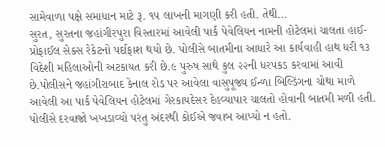સામેવાળા પક્ષે સમાધાન માટે રૂ. ૧૫ લાખની માગણી કરી હતી. તેથી…
સુરત, સુરતના જહાંગીરપુરા વિસ્તારમાં આવેલી પાર્ક પેવેલિયન નામની હોટેલમાં ચાલતા હાઈ-પ્રોફાઈલ સેક્સ રેકેટનો પર્દાફાશ થયો છે. પોલીસે બાતમીના આધારે આ કાર્યવાહી હાથ ધરી ૧૩ વિદેશી મહિલાઓની અટકાયત કરી છે.૯ પુરુષ સાથે કુલ ૨૨ની ધરપકડ કરવામાં આવી છે.પોલીસને જહાંગીરાબાદ કેનાલ રોડ પર આવેલા વાસુપૂજ્ય ઈન્ળા બિલ્ડિંગના ચોથા માળે આવેલી આ પાર્ક પેવેલિયન હોટેલમાં ગેરકાયદેસર દેહવ્યાપાર ચાલતો હોવાની બાતમી મળી હતી. પોલીસે દરવાજો ખખડાવ્યો પરંતુ અંદરથી કોઈએ જવાબ આપ્યો ન હતો.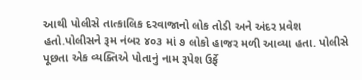આથી પોલીસે તાત્કાલિક દરવાજાનો લોક તોડી અને અંદર પ્રવેશ હતો.પોલીસને રૂમ નંબર ૪૦૩ માં ૭ લોકો હાજર મળી આવ્યા હતા. પોલીસે પૂછતા એક વ્યક્તિએ પોતાનું નામ રૂપેશ ઉર્ફે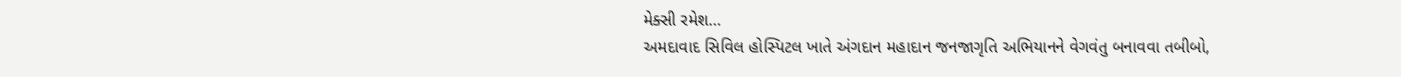મેક્સી રમેશ…
અમદાવાદ સિવિલ હોસ્પિટલ ખાતે અંગદાન મહાદાન જનજાગૃતિ અભિયાનને વેગવંતુ બનાવવા તબીબો,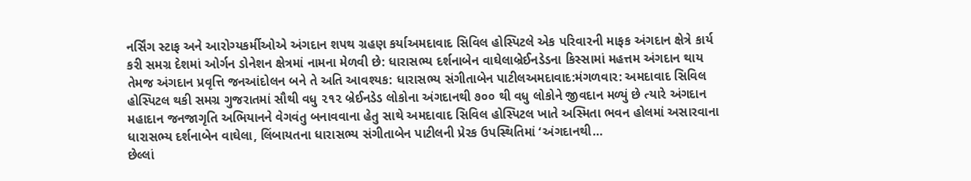નર્સિંગ સ્ટાફ અને આરોગ્યકર્મીઓએ અંગદાન શપથ ગ્રહણ કર્યાઅમદાવાદ સિવિલ હોસ્પિટલે એક પરિવારની માફક અંગદાન ક્ષેત્રે કાર્ય કરી સમગ્ર દેશમાં ઓર્ગન ડોનેશન ક્ષેત્રમાં નામના મેળવી છે: ધારાસભ્ય દર્શનાબેન વાઘેલાબ્રેઈનડેડના કિસ્સામાં મહત્તમ અંગદાન થાય તેમજ અંગદાન પ્રવૃત્તિ જનઆંદોલન બને તે અતિ આવશ્યક: ધારાસભ્ય સંગીતાબેન પાટીલઅમદાવાદ:મંગળવાર: અમદાવાદ સિવિલ હોસ્પિટલ થકી સમગ્ર ગુજરાતમાં સૌથી વધુ ૨૧૨ બ્રેઈનડેડ લોકોના અંગદાનથી ૭૦૦ થી વધુ લોકોને જીવદાન મળ્યું છે ત્યારે અંગદાન મહાદાન જનજાગૃતિ અભિયાનને વેગવંતુ બનાવવાના હેતુ સાથે અમદાવાદ સિવિલ હોસ્પિટલ ખાતે અસ્મિતા ભવન હોલમાં અસારવાના ધારાસભ્ય દર્શનાબેન વાઘેલા, લિંબાયતના ધારાસભ્ય સંગીતાબેન પાટીલની પ્રેરક ઉપસ્થિતિમાં ‘અંગદાનથી…
છેલ્લાં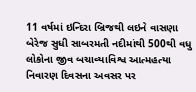11 વર્ષમાં ઇન્દિરા બ્રિજથી લઇને વાસણા બેરેજ સુધી સાબરમતી નદીમાંથી 500થી વધુ લોકોના જીવ બચાવ્યાવિશ્વ આત્મહત્યા નિવારણ દિવસના અવસર પર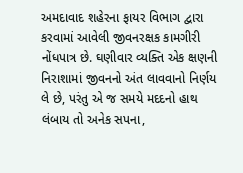અમદાવાદ શહેરના ફાયર વિભાગ દ્વારા કરવામાં આવેલી જીવનરક્ષક કામગીરી નોંધપાત્ર છે. ઘણીવાર વ્યક્તિ એક ક્ષણની નિરાશામાં જીવનનો અંત લાવવાનો નિર્ણય લે છે, પરંતુ એ જ સમયે મદદનો હાથ લંબાય તો અનેક સપના,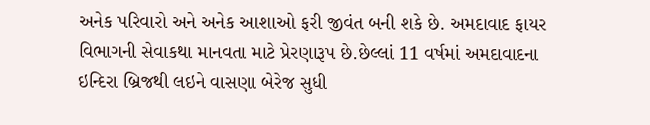અનેક પરિવારો અને અનેક આશાઓ ફરી જીવંત બની શકે છે. અમદાવાદ ફાયર વિભાગની સેવાકથા માનવતા માટે પ્રેરણારૂપ છે.છેલ્લાં 11 વર્ષમાં અમદાવાદના ઇન્દિરા બ્રિજથી લઇને વાસણા બેરેજ સુધી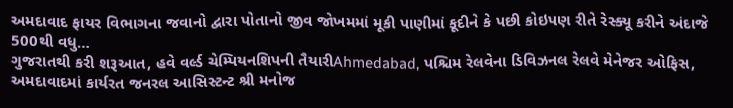અમદાવાદ ફાયર વિભાગના જવાનો દ્વારા પોતાનો જીવ જોખમમાં મૂકી પાણીમાં કૂદીને કે પછી કોઇપણ રીતે રેસ્ક્યૂ કરીને અંદાજે 500થી વધુ…
ગુજરાતથી કરી શરૂઆત, હવે વર્લ્ડ ચેમ્પિયનશિપની તૈયારીAhmedabad, પશ્ચિમ રેલવેના ડિવિઝનલ રેલવે મેનેજર ઓફિસ, અમદાવાદમાં કાર્યરત જનરલ આસિસ્ટન્ટ શ્રી મનોજ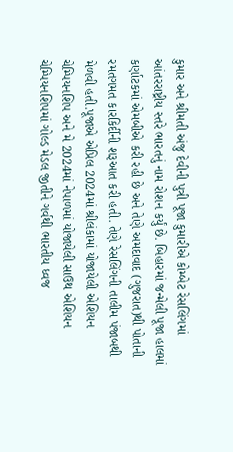કુમાર અને શ્રીમતી અંજુ દેવીની પુત્રી પૂજા કુમારીએ કોમ્બેટ રેસલિંગમાં આંતરરાષ્ટ્રીય સ્તરે ભારતનું નામ રોશન કર્યું છે. બિહારમાં જન્મેલી પૂજા હાલમાં કર્ણાટકમાં એમબીએ કરી રહી છે અને તેણે અમદાવાદ (ગુજરાત)થી પોતાની રમતગમત કારકિર્દીની શરૂઆત કરી હતી. તેણે રેસલિંગની તાલીમ પંજાબથી મેળવી હતી.પૂજાએ એપ્રિલ 2024માં શ્રીલંકામાં યોજાયેલી એશિયન ચેમ્પિયનશિપ અને મે 2024માં નેપાળમાં યોજાયેલી સાઉથ એશિયન ચેમ્પિયનશિપમાં ગોલ્ડ મેડલ જીતીને ગર્વથી ભારતીય ધ્વજ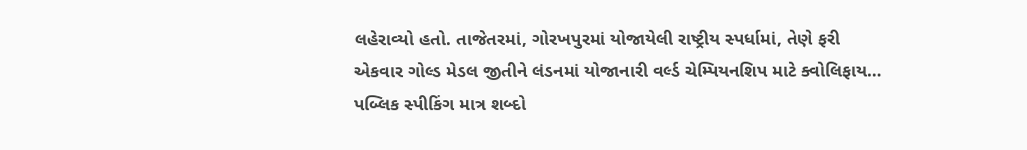લહેરાવ્યો હતો. તાજેતરમાં, ગોરખપુરમાં યોજાયેલી રાષ્ટ્રીય સ્પર્ધામાં, તેણે ફરી એકવાર ગોલ્ડ મેડલ જીતીને લંડનમાં યોજાનારી વર્લ્ડ ચેમ્પિયનશિપ માટે ક્વોલિફાય…
પબ્લિક સ્પીકિંગ માત્ર શબ્દો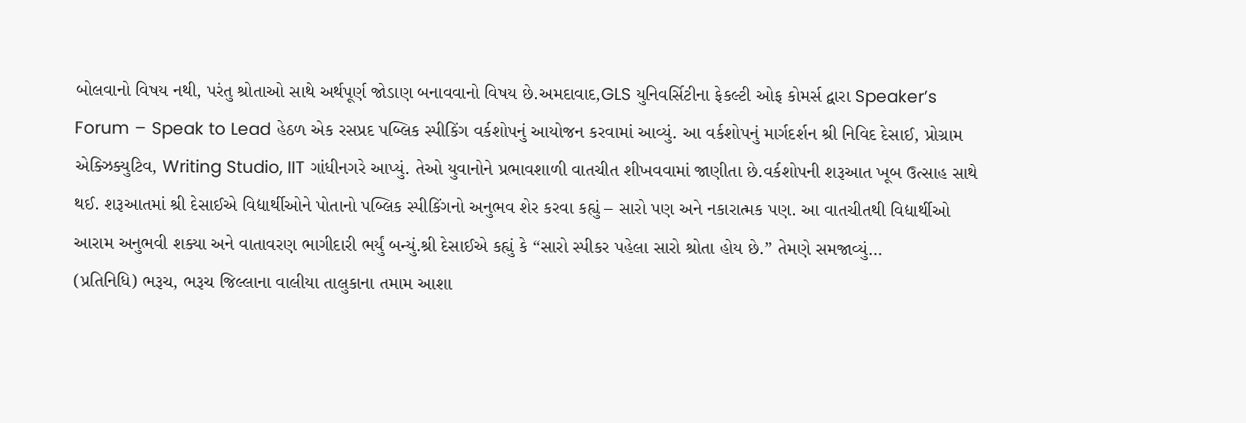બોલવાનો વિષય નથી, પરંતુ શ્રોતાઓ સાથે અર્થપૂર્ણ જોડાણ બનાવવાનો વિષય છે.અમદાવાદ,GLS યુનિવર્સિટીના ફેકલ્ટી ઓફ કોમર્સ દ્વારા Speaker’s Forum – Speak to Lead હેઠળ એક રસપ્રદ પબ્લિક સ્પીકિંગ વર્કશોપનું આયોજન કરવામાં આવ્યું. આ વર્કશોપનું માર્ગદર્શન શ્રી નિવિદ દેસાઈ, પ્રોગ્રામ એક્ઝિક્યુટિવ, Writing Studio, IIT ગાંધીનગરે આપ્યું. તેઓ યુવાનોને પ્રભાવશાળી વાતચીત શીખવવામાં જાણીતા છે.વર્કશોપની શરૂઆત ખૂબ ઉત્સાહ સાથે થઈ. શરૂઆતમાં શ્રી દેસાઈએ વિદ્યાર્થીઓને પોતાનો પબ્લિક સ્પીકિંગનો અનુભવ શેર કરવા કહ્યું – સારો પણ અને નકારાત્મક પણ. આ વાતચીતથી વિદ્યાર્થીઓ આરામ અનુભવી શક્યા અને વાતાવરણ ભાગીદારી ભર્યું બન્યું.શ્રી દેસાઈએ કહ્યું કે “સારો સ્પીકર પહેલા સારો શ્રોતા હોય છે.” તેમણે સમજાવ્યું…
(પ્રતિનિધિ) ભરૂચ, ભરૂચ જિલ્લાના વાલીયા તાલુકાના તમામ આશા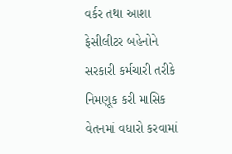વર્કર તથા આશા ફેસીલીટર બહેનોને સરકારી કર્મચારી તરીકે નિમણૂક કરી માસિક વેતનમાં વધારો કરવામાં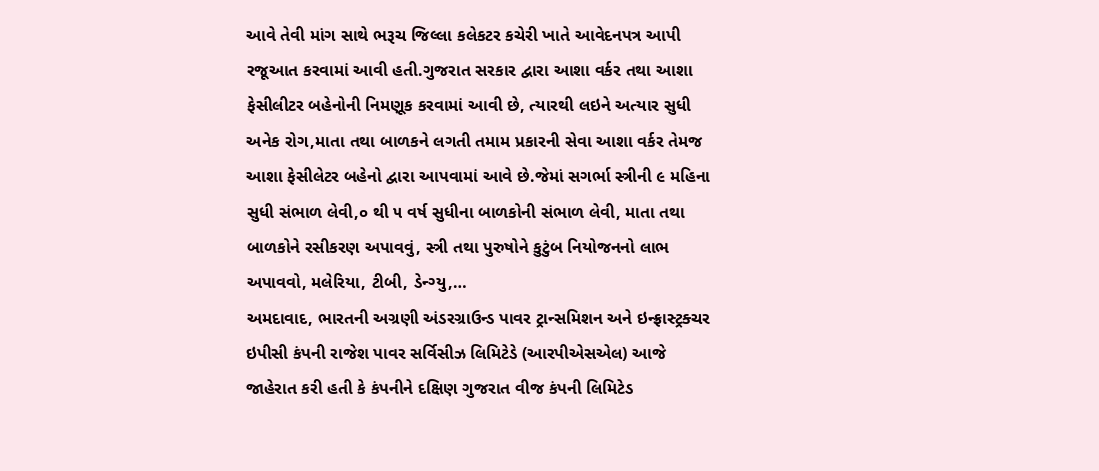આવે તેવી માંગ સાથે ભરૂચ જિલ્લા કલેકટર કચેરી ખાતે આવેદનપત્ર આપી રજૂઆત કરવામાં આવી હતી.ગુજરાત સરકાર દ્વારા આશા વર્કર તથા આશા ફેસીલીટર બહેનોની નિમણૂક કરવામાં આવી છે, ત્યારથી લઇને અત્યાર સુધી અનેક રોગ,માતા તથા બાળકને લગતી તમામ પ્રકારની સેવા આશા વર્કર તેમજ આશા ફેસીલેટર બહેનો દ્વારા આપવામાં આવે છે.જેમાં સગર્ભા સ્ત્રીની ૯ મહિના સુધી સંભાળ લેવી,૦ થી ૫ વર્ષ સુધીના બાળકોની સંભાળ લેવી, માતા તથા બાળકોને રસીકરણ અપાવવું, સ્ત્રી તથા પુરુષોને કુટુંબ નિયોજનનો લાભ અપાવવો, મલેરિયા, ટીબી, ડેન્ગ્યુ,…
અમદાવાદ, ભારતની અગ્રણી અંડરગ્રાઉન્ડ પાવર ટ્રાન્સમિશન અને ઇન્ફ્રાસ્ટ્રક્ચર ઇપીસી કંપની રાજેશ પાવર સર્વિસીઝ લિમિટેડે (આરપીએસએલ) આજે જાહેરાત કરી હતી કે કંપનીને દક્ષિણ ગુજરાત વીજ કંપની લિમિટેડ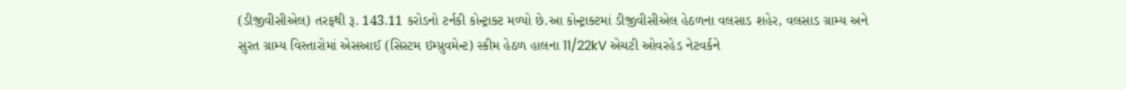(ડીજીવીસીએલ) તરફથી રૂ. 143.11 કરોડનો ટર્નકી કોન્ટ્રાક્ટ મળ્યો છે.આ કોન્ટ્રાક્ટમાં ડીજીવીસીએલ હેઠળના વલસાડ શહેર, વલસાડ ગ્રામ્ય અને સુરત ગ્રામ્ય વિસ્તારોમાં એસઆઈ (સિસ્ટમ ઇમ્પ્રુવમેન્ટ) સ્કીમ હેઠળ હાલના 11/22kV એચટી ઓવરહેડ નેટવર્કને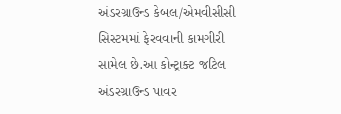અંડરગ્રાઉન્ડ કેબલ/એમવીસીસી સિસ્ટમમાં ફેરવવાની કામગીરી સામેલ છે.આ કોન્ટ્રાક્ટ જટિલ અંડરગ્રાઉન્ડ પાવર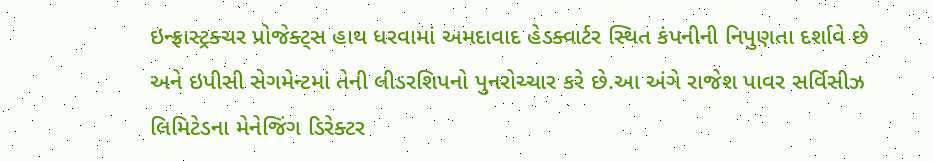ઇન્ફ્રાસ્ટ્રક્ચર પ્રોજેક્ટ્સ હાથ ધરવામાં અમદાવાદ હેડક્વાર્ટર સ્થિત કંપનીની નિપુણતા દર્શાવે છે અને ઇપીસી સેગમેન્ટમાં તેની લીડરશિપનો પુનરોચ્ચાર કરે છે.આ અંગે રાજેશ પાવર સર્વિસીઝ લિમિટેડના મેનેજિંગ ડિરેક્ટર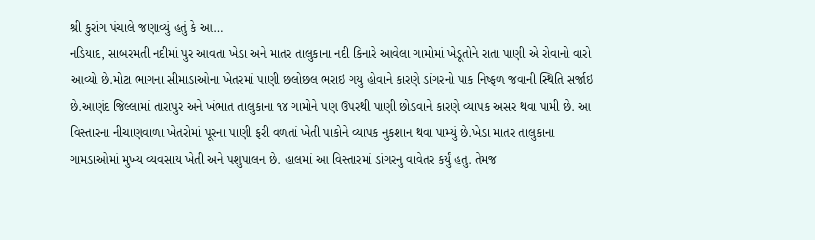શ્રી કુરાંગ પંચાલે જણાવ્યું હતું કે આ…
નડિયાદ, સાબરમતી નદીમાં પુર આવતા ખેડા અને માતર તાલુકાના નદી કિનારે આવેલા ગામોમાં ખેડૂતોને રાતા પાણી એ રોવાનો વારો આવ્યો છે.મોટા ભાગના સીમાડાઓના ખેતરમાં પાણી છલોછલ ભરાઇ ગયુ હોવાને કારણે ડાંગરનો પાક નિષ્ફળ જવાની સ્થિતિ સર્જાઇ છે.આણંદ જિલ્લામાં તારાપુર અને ખંભાત તાલુકાના ૧૪ ગામોને પણ ઉપરથી પાણી છોડવાને કારણે વ્યાપક અસર થવા પામી છે. આ વિસ્તારના નીચાણવાળા ખેતરોમાં પૂરના પાણી ફરી વળતાં ખેતી પાકોને વ્યાપક નુકશાન થવા પામ્યું છે.ખેડા માતર તાલુકાના ગામડાઓમાં મુખ્ય વ્યવસાય ખેતી અને પશુપાલન છે. હાલમાં આ વિસ્તારમાં ડાંગરનુ વાવેતર કર્યું હતુ. તેમજ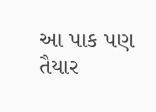આ પાક પણ તૈયાર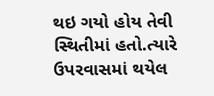થઇ ગયો હોય તેવી સ્થિતીમાં હતો.ત્યારે ઉપરવાસમાં થયેલ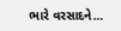ભારે વરસાદને…